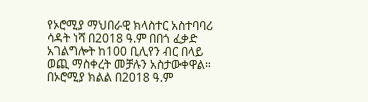የኦሮሚያ ማህበራዊ ክላስተር አስተባባሪ ሳዳት ነሻ በ2018 ዓ.ም በበጎ ፈቃድ አገልግሎት ከ100 ቢሊየን ብር በላይ ወጪ ማስቀረት መቻሉን አስታውቀዋል።
በኦሮሚያ ክልል በ2018 ዓ.ም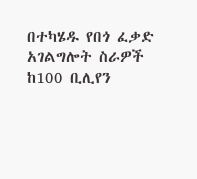በተካሄዱ የበጎ ፈቃድ አገልግሎት ስራዎች ከ100 ቢሊየን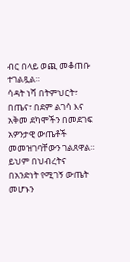ብር በላይ ወጪ መቆጠቡ ተገልጿል።
ሳዳት ነሻ በትምህርት፣ በጤና፣ በደም ልገሳ እና አቅመ ደካሞችን በመደገፍ አዎንታዊ ውጤቶች መመዝገባቸውን ገልጸዋል። ይህም በህብረትና በአንድነት የሚገኝ ውጤት መሆኑን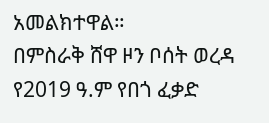አመልክተዋል።
በምስራቅ ሸዋ ዞን ቦሰት ወረዳ የ2019 ዓ.ም የበጎ ፈቃድ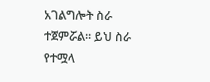አገልግሎት ስራ ተጀምሯል። ይህ ስራ የተሟላ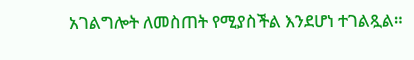አገልግሎት ለመስጠት የሚያስችል እንደሆነ ተገልጿል።